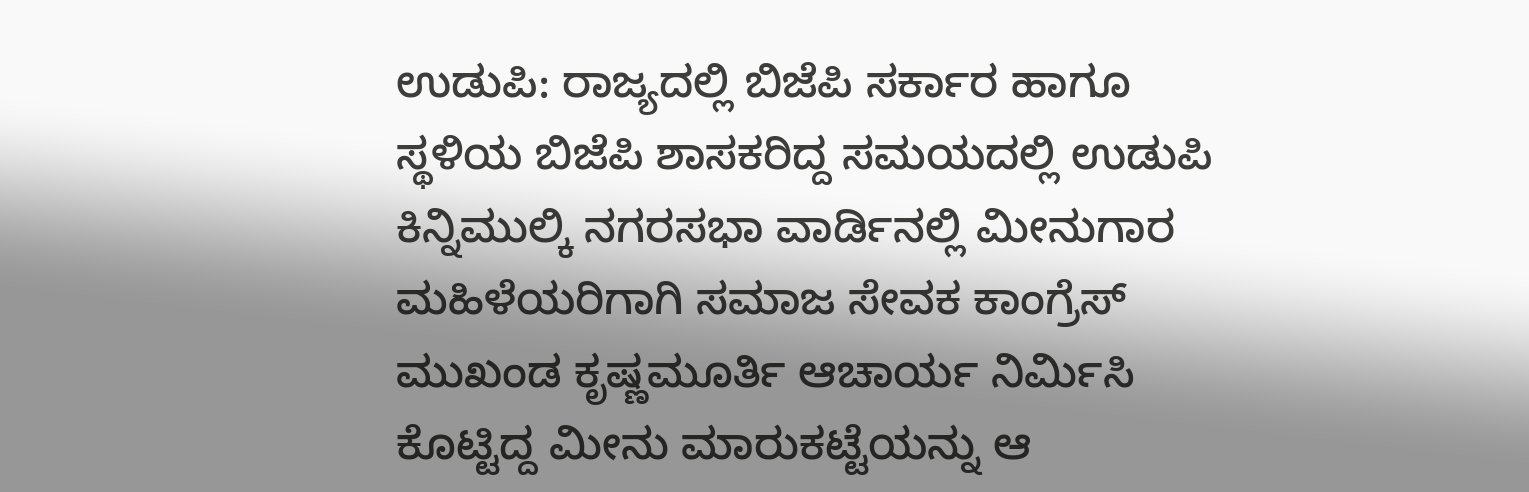ಉಡುಪಿ: ರಾಜ್ಯದಲ್ಲಿ ಬಿಜೆಪಿ ಸರ್ಕಾರ ಹಾಗೂ ಸ್ಥಳಿಯ ಬಿಜೆಪಿ ಶಾಸಕರಿದ್ದ ಸಮಯದಲ್ಲಿ ಉಡುಪಿ ಕಿನ್ನಿಮುಲ್ಕಿ ನಗರಸಭಾ ವಾರ್ಡಿನಲ್ಲಿ ಮೀನುಗಾರ ಮಹಿಳೆಯರಿಗಾಗಿ ಸಮಾಜ ಸೇವಕ ಕಾಂಗ್ರೆಸ್ ಮುಖಂಡ ಕೃಷ್ಣಮೂರ್ತಿ ಆಚಾರ್ಯ ನಿರ್ಮಿಸಿ ಕೊಟ್ಟಿದ್ದ ಮೀನು ಮಾರುಕಟ್ಟೆಯನ್ನು ಆ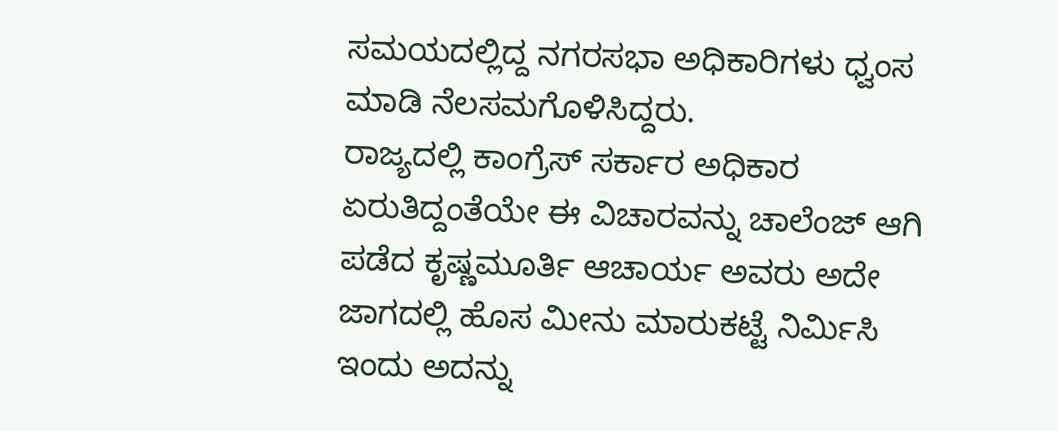ಸಮಯದಲ್ಲಿದ್ದ ನಗರಸಭಾ ಅಧಿಕಾರಿಗಳು ಧ್ವಂಸ ಮಾಡಿ ನೆಲಸಮಗೊಳಿಸಿದ್ದರು.
ರಾಜ್ಯದಲ್ಲಿ ಕಾಂಗ್ರೆಸ್ ಸರ್ಕಾರ ಅಧಿಕಾರ ಏರುತಿದ್ದಂತೆಯೇ ಈ ವಿಚಾರವನ್ನು ಚಾಲೆಂಜ್ ಆಗಿ ಪಡೆದ ಕೃಷ್ಣಮೂರ್ತಿ ಆಚಾರ್ಯ ಅವರು ಅದೇ ಜಾಗದಲ್ಲಿ ಹೊಸ ಮೀನು ಮಾರುಕಟ್ಟೆ ನಿರ್ಮಿಸಿ ಇಂದು ಅದನ್ನು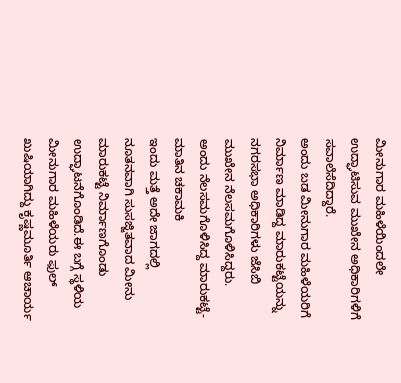ಮೀನುಗಾರ ಮಹಿಳೆಯಿಂದಲೇ ಉದ್ಘಾಟಿಸುವ ಮುಖೇನ ಅಧಿಕಾರಿಗಳಿಗೆ ಸವಾಲೆಸೆದಿದ್ದಾರೆ.
ಅಂದು ಬಡ ಮೀನುಗಾರ ಮಹಿಳೆಯರಿಗೆ ನಿರ್ಮಾಣ ಮಾಡಿದ್ದ ಮಾರುಕಟ್ಟೆಯನ್ನು ನಗರಸಭಾ ಅಧಿಕಾರಿಗಳು ಜೆಸಿಬಿ ಮುಖೇನ ನೆಲಸಮಗೊಳಿಸಿದ್ದರು.
ಅಂದು ನೆಲಸಮಗೊಳಿಸಿದ್ದ ಮಾರುಕಟ್ಟೆ-ಮಾತಿನ ಚಕಾಮಕಿ
ಇಂದು ಮತ್ತೆ ಅದೇ ಜಾಗದಲ್ಲಿ ನೂತನವಾಗಿ ಸುಸಜ್ಜಿತವಾದ ಮೀನು ಮಾರುಕಟ್ಟೆ ನಿರ್ಮಾಣಗೊಂಡು ಉದ್ಘಾಟನೆಗೊಂಡಿದೆ.ಈ ಬಗ್ಗೆ ಸ್ಥಳಿಯ ಮೀನುಗಾರ ಮಹಿಳೆಯರು ಫುಲ್ ಖುಷಿಯಾಗಿದ್ದು ಕೃಷ್ಣಮೂರ್ತಿ ಆಚಾರ್ಯ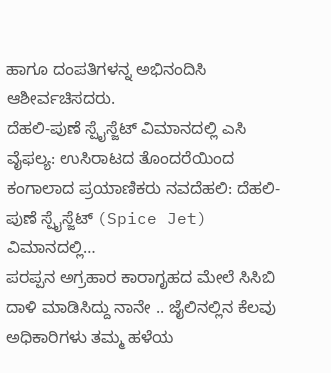ಹಾಗೂ ದಂಪತಿಗಳನ್ನ ಅಭಿನಂದಿಸಿ ಆಶೀರ್ವಚಿಸದರು.
ದೆಹಲಿ-ಪುಣೆ ಸ್ಪೈಸ್ಜೆಟ್ ವಿಮಾನದಲ್ಲಿ ಎಸಿ ವೈಫಲ್ಯ: ಉಸಿರಾಟದ ತೊಂದರೆಯಿಂದ ಕಂಗಾಲಾದ ಪ್ರಯಾಣಿಕರು ನವದೆಹಲಿ: ದೆಹಲಿ-ಪುಣೆ ಸ್ಪೈಸ್ಜೆಟ್ (Spice Jet) ವಿಮಾನದಲ್ಲಿ…
ಪರಪ್ಪನ ಅಗ್ರಹಾರ ಕಾರಾಗೃಹದ ಮೇಲೆ ಸಿಸಿಬಿ ದಾಳಿ ಮಾಡಿಸಿದ್ದು ನಾನೇ .. ಜೈಲಿನಲ್ಲಿನ ಕೆಲವು ಅಧಿಕಾರಿಗಳು ತಮ್ಮ ಹಳೆಯ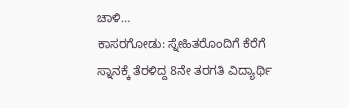ಚಾಳಿ…
ಕಾಸರಗೋಡು: ಸ್ನೇಹಿತರೊಂದಿಗೆ ಕೆರೆಗೆ ಸ್ನಾನಕ್ಕೆ ತೆರಳಿದ್ದ 8ನೇ ತರಗತಿ ವಿದ್ಯಾರ್ಥಿ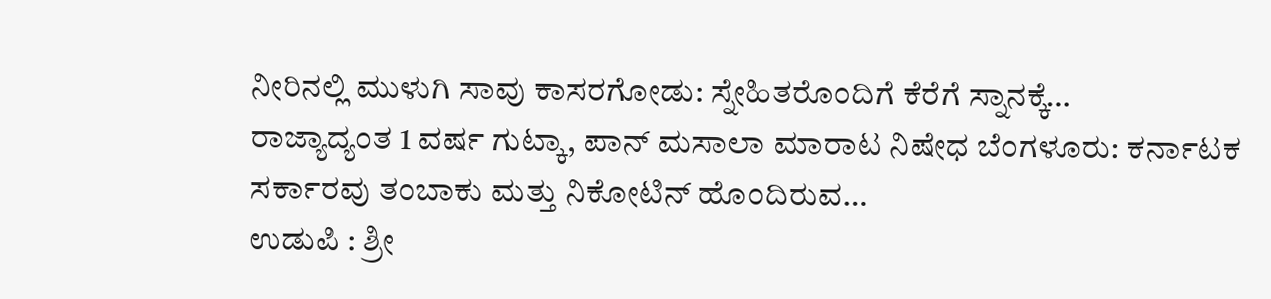ನೀರಿನಲ್ಲಿ ಮುಳುಗಿ ಸಾವು ಕಾಸರಗೋಡು: ಸ್ನೇಹಿತರೊಂದಿಗೆ ಕೆರೆಗೆ ಸ್ನಾನಕ್ಕೆ…
ರಾಜ್ಯಾದ್ಯಂತ 1 ವರ್ಷ ಗುಟ್ಕಾ, ಪಾನ್ ಮಸಾಲಾ ಮಾರಾಟ ನಿಷೇಧ ಬೆಂಗಳೂರು: ಕರ್ನಾಟಕ ಸರ್ಕಾರವು ತಂಬಾಕು ಮತ್ತು ನಿಕೋಟಿನ್ ಹೊಂದಿರುವ…
ಉಡುಪಿ : ಶ್ರೀ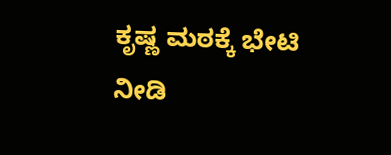ಕೃಷ್ಣ ಮಠಕ್ಕೆ ಭೇಟಿ ನೀಡಿ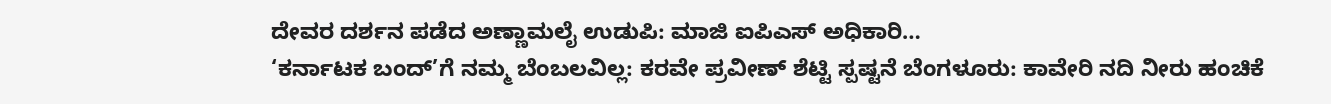ದೇವರ ದರ್ಶನ ಪಡೆದ ಅಣ್ಣಾಮಲೈ ಉಡುಪಿ: ಮಾಜಿ ಐಪಿಎಸ್ ಅಧಿಕಾರಿ…
‘ಕರ್ನಾಟಕ ಬಂದ್’ಗೆ ನಮ್ಮ ಬೆಂಬಲವಿಲ್ಲ: ಕರವೇ ಪ್ರವೀಣ್ ಶೆಟ್ಟಿ ಸ್ಪಷ್ಟನೆ ಬೆಂಗಳೂರು: ಕಾವೇರಿ ನದಿ ನೀರು ಹಂಚಿಕೆ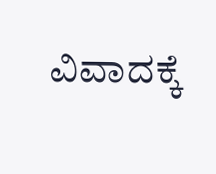ವಿವಾದಕ್ಕೆ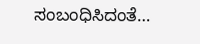ಸಂಬಂಧಿಸಿದಂತೆ…